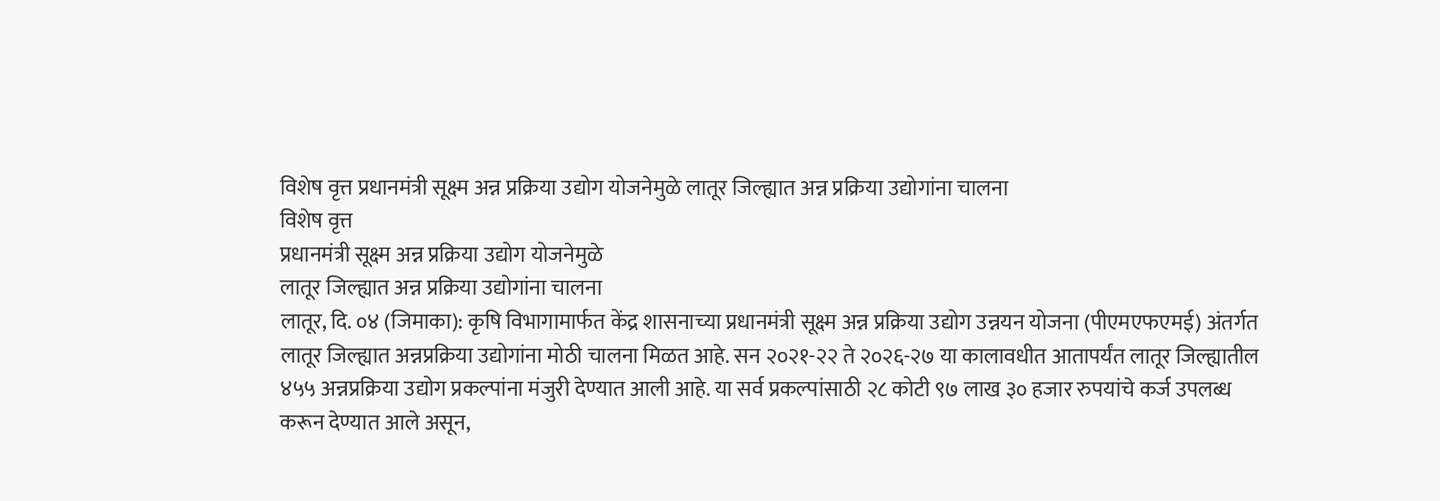विशेष वृत्त प्रधानमंत्री सूक्ष्म अन्न प्रक्रिया उद्योग योजनेमुळे लातूर जिल्ह्यात अन्न प्रक्रिया उद्योगांना चालना
विशेष वृत्त
प्रधानमंत्री सूक्ष्म अन्न प्रक्रिया उद्योग योजनेमुळे
लातूर जिल्ह्यात अन्न प्रक्रिया उद्योगांना चालना
लातूर, दि. ०४ (जिमाका): कृषि विभागामार्फत केंद्र शासनाच्या प्रधानमंत्री सूक्ष्म अन्न प्रक्रिया उद्योग उन्नयन योजना (पीएमएफएमई) अंतर्गत लातूर जिल्ह्यात अन्नप्रक्रिया उद्योगांना मोठी चालना मिळत आहे. सन २०२१-२२ ते २०२६-२७ या कालावधीत आतापर्यंत लातूर जिल्ह्यातील ४५५ अन्नप्रक्रिया उद्योग प्रकल्पांना मंजुरी देण्यात आली आहे. या सर्व प्रकल्पांसाठी २८ कोटी ९७ लाख ३० हजार रुपयांचे कर्ज उपलब्ध करून देण्यात आले असून,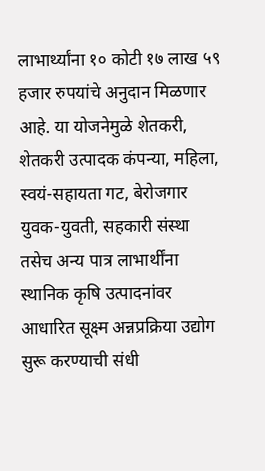लाभार्थ्यांना १० कोटी १७ लाख ५९ हजार रुपयांचे अनुदान मिळणार आहे. या योजनेमुळे शेतकरी, शेतकरी उत्पादक कंपन्या, महिला, स्वयं-सहायता गट, बेरोजगार युवक-युवती, सहकारी संस्था तसेच अन्य पात्र लाभार्थींना स्थानिक कृषि उत्पादनांवर आधारित सूक्ष्म अन्नप्रक्रिया उद्योग सुरू करण्याची संधी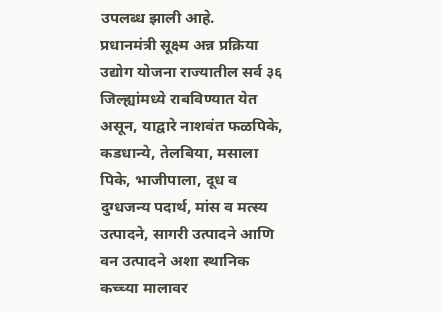उपलब्ध झाली आहे.
प्रधानमंत्री सूक्ष्म अन्न प्रक्रिया उद्योग योजना राज्यातील सर्व ३६ जिल्ह्यांमध्ये राबविण्यात येत असून, याद्वारे नाशवंत फळपिके, कडधान्ये, तेलबिया, मसाला पिके, भाजीपाला, दूध व दुग्धजन्य पदार्थ, मांस व मत्स्य उत्पादने, सागरी उत्पादने आणि वन उत्पादने अशा स्थानिक कच्च्या मालावर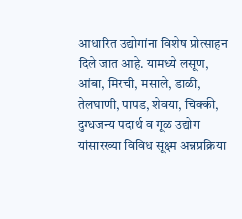आधारित उद्योगांना विशेष प्रोत्साहन दिले जात आहे. यामध्ये लसूण, आंबा, मिरची, मसाले, डाळी, तेलघाणी, पापड, शेवया, चिक्की, दुग्धजन्य पदार्थ व गूळ उद्योग यांसारख्या विविध सूक्ष्म अन्नप्रक्रिया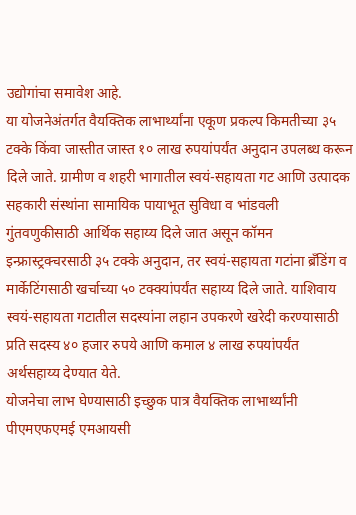उद्योगांचा समावेश आहे.
या योजनेअंतर्गत वैयक्तिक लाभार्थ्यांना एकूण प्रकल्प किमतीच्या ३५ टक्के किंवा जास्तीत जास्त १० लाख रुपयांपर्यंत अनुदान उपलब्ध करून दिले जाते. ग्रामीण व शहरी भागातील स्वयं-सहायता गट आणि उत्पादक सहकारी संस्थांना सामायिक पायाभूत सुविधा व भांडवली गुंतवणुकीसाठी आर्थिक सहाय्य दिले जात असून कॉमन इन्फ्रास्ट्रक्चरसाठी ३५ टक्के अनुदान, तर स्वयं-सहायता गटांना ब्रँडिंग व मार्केटिंगसाठी खर्चाच्या ५० टक्क्यांपर्यंत सहाय्य दिले जाते. याशिवाय स्वयं-सहायता गटातील सदस्यांना लहान उपकरणे खरेदी करण्यासाठी प्रति सदस्य ४० हजार रुपये आणि कमाल ४ लाख रुपयांपर्यंत अर्थसहाय्य देण्यात येते.
योजनेचा लाभ घेण्यासाठी इच्छुक पात्र वैयक्तिक लाभार्थ्यांनी पीएमएफएमई एमआयसी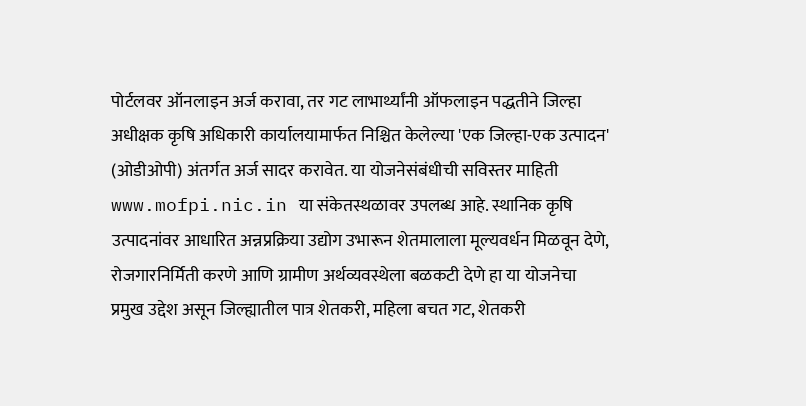पोर्टलवर ऑनलाइन अर्ज करावा, तर गट लाभार्थ्यांनी ऑफलाइन पद्धतीने जिल्हा अधीक्षक कृषि अधिकारी कार्यालयामार्फत निश्चित केलेल्या 'एक जिल्हा-एक उत्पादन' (ओडीओपी) अंतर्गत अर्ज सादर करावेत. या योजनेसंबंधीची सविस्तर माहिती www.mofpi.nic.in या संकेतस्थळावर उपलब्ध आहे. स्थानिक कृषि उत्पादनांवर आधारित अन्नप्रक्रिया उद्योग उभारून शेतमालाला मूल्यवर्धन मिळवून देणे, रोजगारनिर्मिती करणे आणि ग्रामीण अर्थव्यवस्थेला बळकटी देणे हा या योजनेचा प्रमुख उद्देश असून जिल्ह्यातील पात्र शेतकरी, महिला बचत गट, शेतकरी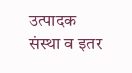उत्पादक संस्था व इतर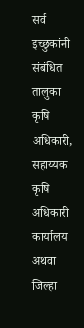सर्व इच्छुकांनी संबंधित तालुका कृषि अधिकारी, सहाय्यक कृषि अधिकारी कार्यालय अथवा जिल्हा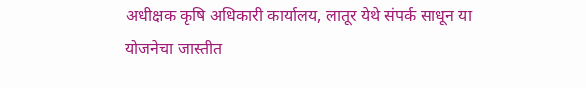अधीक्षक कृषि अधिकारी कार्यालय, लातूर येथे संपर्क साधून या योजनेचा जास्तीत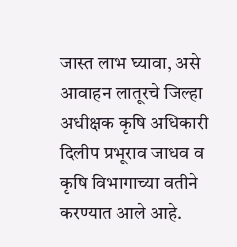जास्त लाभ घ्यावा, असे आवाहन लातूरचे जिल्हा अधीक्षक कृषि अधिकारी दिलीप प्रभूराव जाधव व कृषि विभागाच्या वतीने करण्यात आले आहे.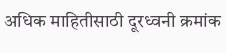अधिक माहितीसाठी दूरध्वनी क्रमांक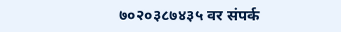७०२०३८७४३५ वर संपर्क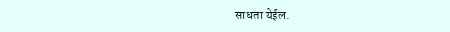साधता येईल.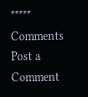*****
Comments
Post a Comment